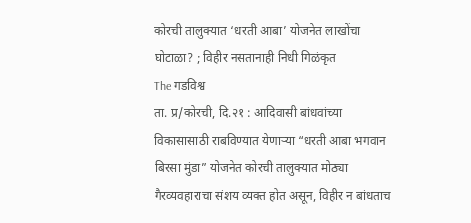कोरची तालुक्यात ‘धरती आबा’ योजनेत लाखोंचा घोटाळा? ; विहीर नसतानाही निधी गिळंकृत
The गडविश्व
ता. प्र/कोरची, दि.२१ : आदिवासी बांधवांच्या विकासासाठी राबविण्यात येणाऱ्या “धरती आबा भगवान बिरसा मुंडा” योजनेत कोरची तालुक्यात मोठ्या गैरव्यवहाराचा संशय व्यक्त होत असून, विहीर न बांधताच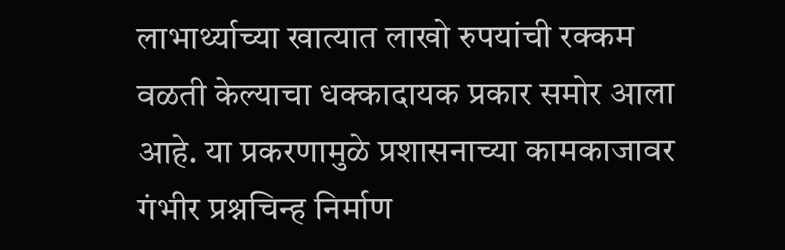लाभार्थ्याच्या खात्यात लाखो रुपयांची रक्कम वळती केल्याचा धक्कादायक प्रकार समोर आला आहे. या प्रकरणामुळे प्रशासनाच्या कामकाजावर गंभीर प्रश्नचिन्ह निर्माण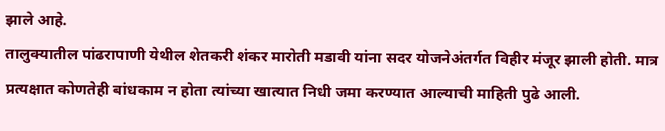झाले आहे.
तालुक्यातील पांढरापाणी येथील शेतकरी शंकर मारोती मडावी यांना सदर योजनेअंतर्गत विहीर मंजूर झाली होती. मात्र प्रत्यक्षात कोणतेही बांधकाम न होता त्यांच्या खात्यात निधी जमा करण्यात आल्याची माहिती पुढे आली.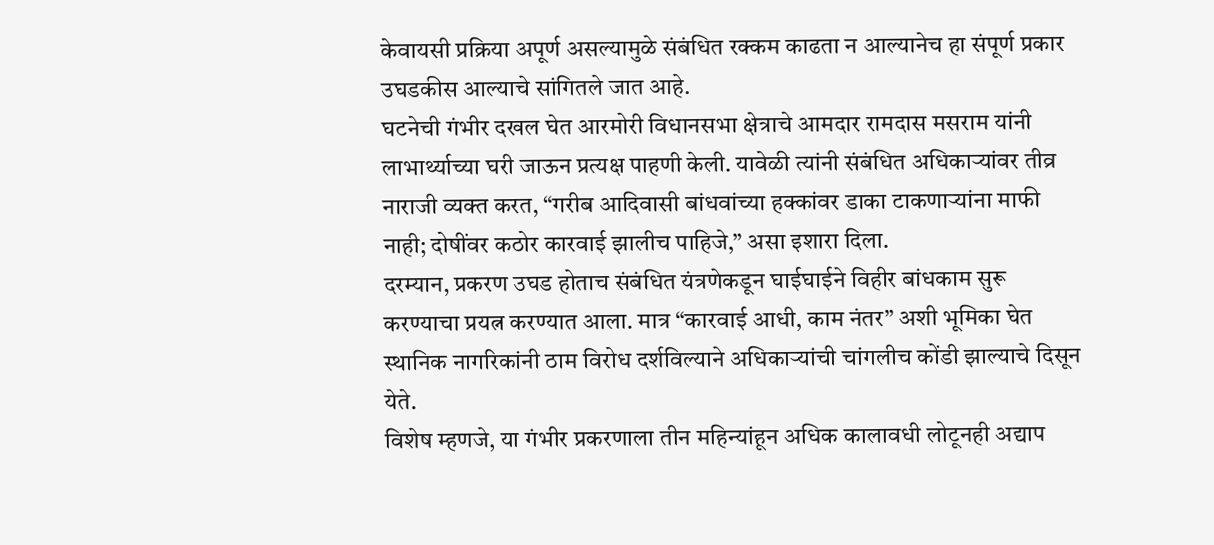केवायसी प्रक्रिया अपूर्ण असल्यामुळे संबंधित रक्कम काढता न आल्यानेच हा संपूर्ण प्रकार उघडकीस आल्याचे सांगितले जात आहे.
घटनेची गंभीर दखल घेत आरमोरी विधानसभा क्षेत्राचे आमदार रामदास मसराम यांनी लाभार्थ्याच्या घरी जाऊन प्रत्यक्ष पाहणी केली. यावेळी त्यांनी संबंधित अधिकाऱ्यांवर तीव्र नाराजी व्यक्त करत, “गरीब आदिवासी बांधवांच्या हक्कांवर डाका टाकणाऱ्यांना माफी नाही; दोषींवर कठोर कारवाई झालीच पाहिजे,” असा इशारा दिला.
दरम्यान, प्रकरण उघड होताच संबंधित यंत्रणेकडून घाईघाईने विहीर बांधकाम सुरू करण्याचा प्रयत्न करण्यात आला. मात्र “कारवाई आधी, काम नंतर” अशी भूमिका घेत स्थानिक नागरिकांनी ठाम विरोध दर्शविल्याने अधिकाऱ्यांची चांगलीच कोंडी झाल्याचे दिसून येते.
विशेष म्हणजे, या गंभीर प्रकरणाला तीन महिन्यांहून अधिक कालावधी लोटूनही अद्याप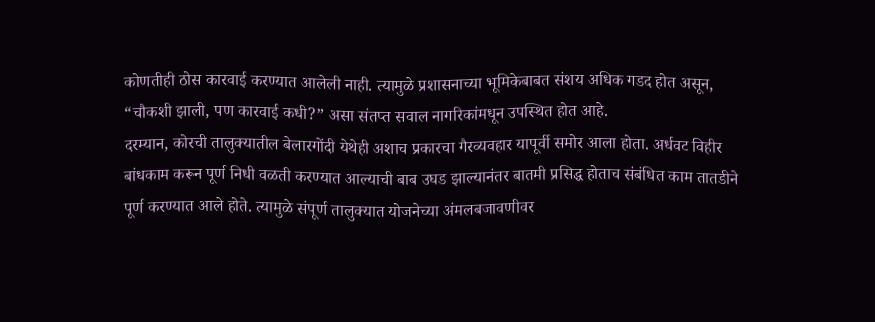कोणतीही ठोस कारवाई करण्यात आलेली नाही. त्यामुळे प्रशासनाच्या भूमिकेबाबत संशय अधिक गडद होत असून, “चौकशी झाली, पण कारवाई कधी?” असा संतप्त सवाल नागरिकांमधून उपस्थित होत आहे.
दरम्यान, कोरची तालुक्यातील बेलारगोंदी येथेही अशाच प्रकारचा गैरव्यवहार यापूर्वी समोर आला होता. अर्धवट विहीर बांधकाम करून पूर्ण निधी वळती करण्यात आल्याची बाब उघड झाल्यानंतर बातमी प्रसिद्ध होताच संबंधित काम तातडीने पूर्ण करण्यात आले होते. त्यामुळे संपूर्ण तालुक्यात योजनेच्या अंमलबजावणीवर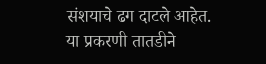संशयाचे ढग दाटले आहेत.
या प्रकरणी तातडीने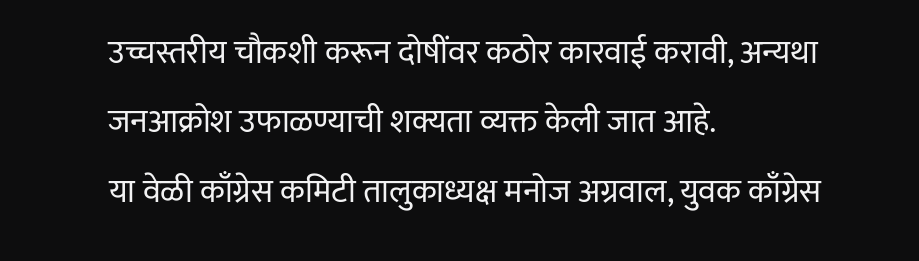उच्चस्तरीय चौकशी करून दोषींवर कठोर कारवाई करावी, अन्यथा जनआक्रोश उफाळण्याची शक्यता व्यक्त केली जात आहे.
या वेळी काँग्रेस कमिटी तालुकाध्यक्ष मनोज अग्रवाल, युवक काँग्रेस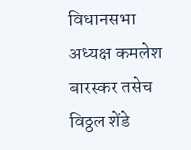विधानसभा अध्यक्ष कमलेश बारस्कर तसेच विठ्ठल शेंडे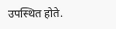उपस्थित होते.